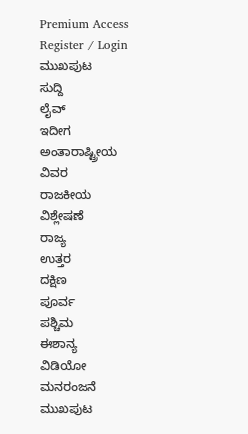Premium Access
Register / Login
ಮುಖಪುಟ
ಸುದ್ದಿ
ಲೈವ್
ಇದೀಗ
ಅಂತಾರಾಷ್ಟ್ರೀಯ
ವಿವರ
ರಾಜಕೀಯ
ವಿಶ್ಲೇಷಣೆ
ರಾಜ್ಯ
ಉತ್ತರ
ದಕ್ಷಿಣ
ಪೂರ್ವ
ಪಶ್ಚಿಮ
ಈಶಾನ್ಯ
ವಿಡಿಯೋ
ಮನರಂಜನೆ
ಮುಖಪುಟ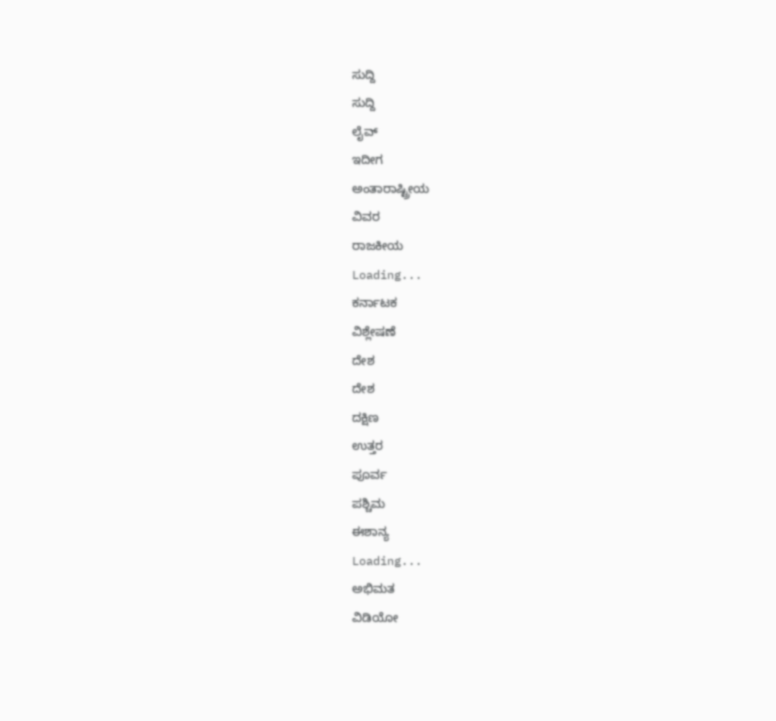ಸುದ್ದಿ
ಸುದ್ದಿ
ಲೈವ್
ಇದೀಗ
ಅಂತಾರಾಷ್ಟ್ರೀಯ
ವಿವರ
ರಾಜಕೀಯ
Loading...
ಕರ್ನಾಟಕ
ವಿಶ್ಲೇಷಣೆ
ದೇಶ
ದೇಶ
ದಕ್ಷಿಣ
ಉತ್ತರ
ಪೂರ್ವ
ಪಶ್ಚಿಮ
ಈಶಾನ್ಯ
Loading...
ಅಭಿಮತ
ವಿಡಿಯೋ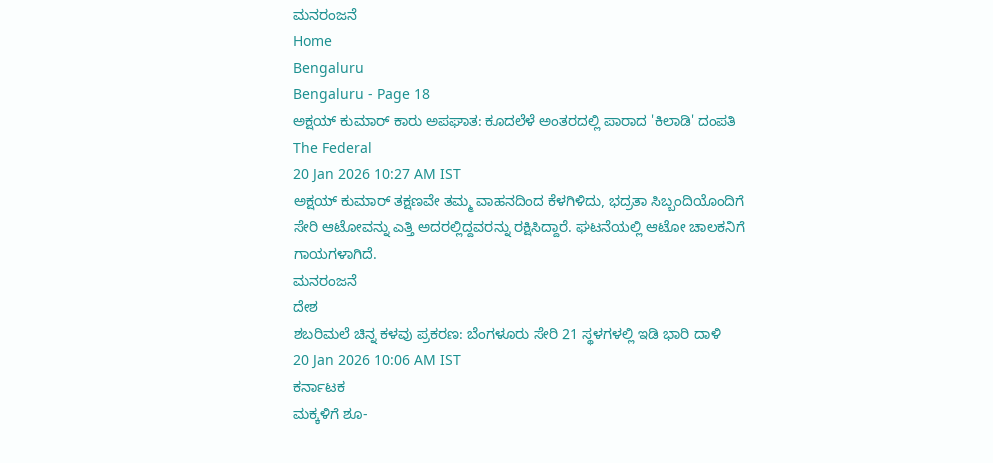ಮನರಂಜನೆ
Home
Bengaluru
Bengaluru - Page 18
ಅಕ್ಷಯ್ ಕುಮಾರ್ ಕಾರು ಅಪಘಾತ: ಕೂದಲೆಳೆ ಅಂತರದಲ್ಲಿ ಪಾರಾದ 'ಕಿಲಾಡಿ' ದಂಪತಿ
The Federal
20 Jan 2026 10:27 AM IST
ಅಕ್ಷಯ್ ಕುಮಾರ್ ತಕ್ಷಣವೇ ತಮ್ಮ ವಾಹನದಿಂದ ಕೆಳಗಿಳಿದು, ಭದ್ರತಾ ಸಿಬ್ಬಂದಿಯೊಂದಿಗೆ ಸೇರಿ ಆಟೋವನ್ನು ಎತ್ತಿ ಅದರಲ್ಲಿದ್ದವರನ್ನು ರಕ್ಷಿಸಿದ್ದಾರೆ. ಘಟನೆಯಲ್ಲಿ ಆಟೋ ಚಾಲಕನಿಗೆ ಗಾಯಗಳಾಗಿದೆ.
ಮನರಂಜನೆ
ದೇಶ
ಶಬರಿಮಲೆ ಚಿನ್ನ ಕಳವು ಪ್ರಕರಣ: ಬೆಂಗಳೂರು ಸೇರಿ 21 ಸ್ಥಳಗಳಲ್ಲಿ ಇಡಿ ಭಾರಿ ದಾಳಿ
20 Jan 2026 10:06 AM IST
ಕರ್ನಾಟಕ
ಮಕ್ಕಳಿಗೆ ಶೂ-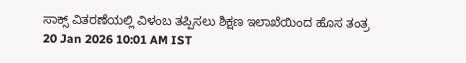ಸಾಕ್ಸ್ ವಿತರಣೆಯಲ್ಲಿ ವಿಳಂಬ ತಪ್ಪಿಸಲು ಶಿಕ್ಷಣ ಇಲಾಖೆಯಿಂದ ಹೊಸ ತಂತ್ರ
20 Jan 2026 10:01 AM IST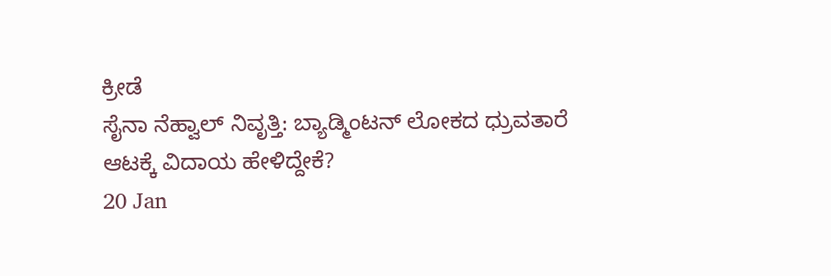ಕ್ರೀಡೆ
ಸೈನಾ ನೆಹ್ವಾಲ್ ನಿವೃತ್ತಿ: ಬ್ಯಾಡ್ಮಿಂಟನ್ ಲೋಕದ ಧ್ರುವತಾರೆ ಆಟಕ್ಕೆ ವಿದಾಯ ಹೇಳಿದ್ದೇಕೆ?
20 Jan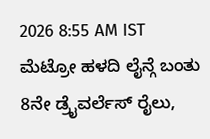2026 8:55 AM IST
ಮೆಟ್ರೋ ಹಳದಿ ಲೈನ್ಗೆ ಬಂತು 8ನೇ ಡ್ರೈವರ್ಲೆಸ್ ರೈಲು,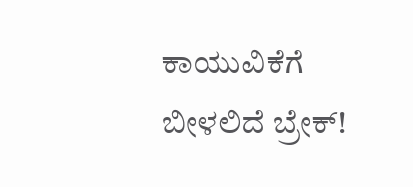ಕಾಯುವಿಕೆಗೆ ಬೀಳಲಿದೆ ಬ್ರೇಕ್!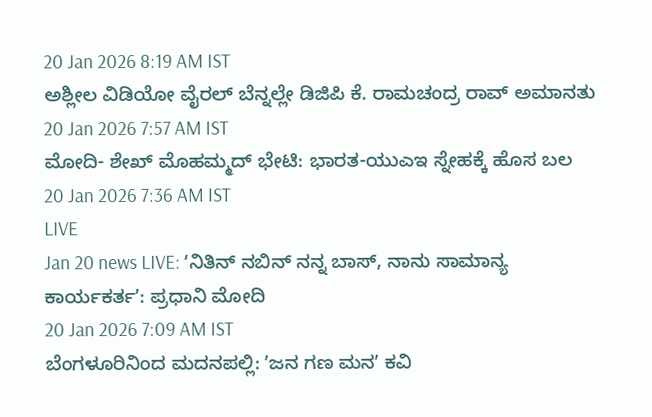20 Jan 2026 8:19 AM IST
ಅಶ್ಲೀಲ ವಿಡಿಯೋ ವೈರಲ್ ಬೆನ್ನಲ್ಲೇ ಡಿಜಿಪಿ ಕೆ. ರಾಮಚಂದ್ರ ರಾವ್ ಅಮಾನತು
20 Jan 2026 7:57 AM IST
ಮೋದಿ- ಶೇಖ್ ಮೊಹಮ್ಮದ್ ಭೇಟಿ: ಭಾರತ-ಯುಎಇ ಸ್ನೇಹಕ್ಕೆ ಹೊಸ ಬಲ
20 Jan 2026 7:36 AM IST
LIVE
Jan 20 news LIVE: ʻನಿತಿನ್ ನಬಿನ್ ನನ್ನ ಬಾಸ್, ನಾನು ಸಾಮಾನ್ಯ ಕಾರ್ಯಕರ್ತʼ: ಪ್ರಧಾನಿ ಮೋದಿ
20 Jan 2026 7:09 AM IST
ಬೆಂಗಳೂರಿನಿಂದ ಮದನಪಲ್ಲಿ: ʼಜನ ಗಣ ಮನʼ ಕವಿ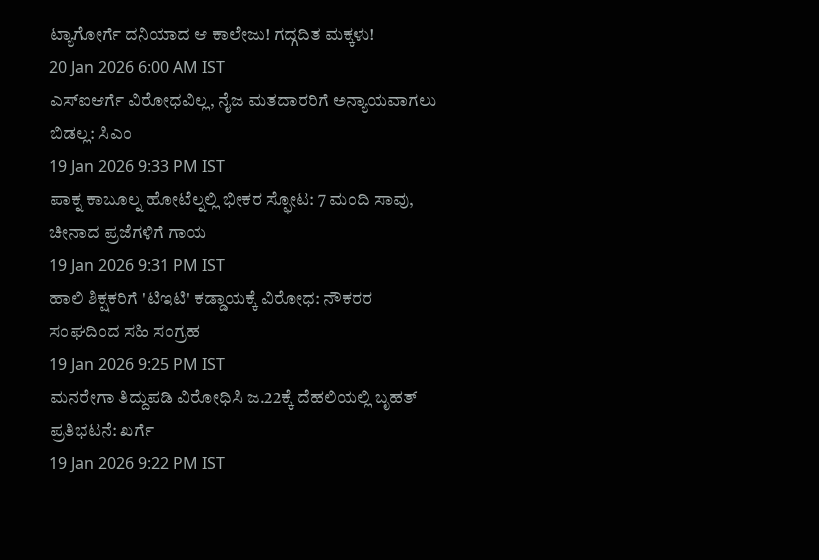ಟ್ಯಾಗೋರ್ಗೆ ದನಿಯಾದ ಆ ಕಾಲೇಜು! ಗದ್ಗದಿತ ಮಕ್ಕಳು!
20 Jan 2026 6:00 AM IST
ಎಸ್ಐಆರ್ಗೆ ವಿರೋಧವಿಲ್ಲ, ನೈಜ ಮತದಾರರಿಗೆ ಅನ್ಯಾಯವಾಗಲು ಬಿಡಲ್ಲ: ಸಿಎಂ
19 Jan 2026 9:33 PM IST
ಪಾಕ್ನ ಕಾಬೂಲ್ನ ಹೋಟೆಲ್ನಲ್ಲಿ ಭೀಕರ ಸ್ಫೋಟ: 7 ಮಂದಿ ಸಾವು, ಚೀನಾದ ಪ್ರಜೆಗಳಿಗೆ ಗಾಯ
19 Jan 2026 9:31 PM IST
ಹಾಲಿ ಶಿಕ್ಷಕರಿಗೆ 'ಟಿಇಟಿ' ಕಡ್ಡಾಯಕ್ಕೆ ವಿರೋಧ: ನೌಕರರ ಸಂಘದಿಂದ ಸಹಿ ಸಂಗ್ರಹ
19 Jan 2026 9:25 PM IST
ಮನರೇಗಾ ತಿದ್ದುಪಡಿ ವಿರೋಧಿಸಿ ಜ.22ಕ್ಕೆ ದೆಹಲಿಯಲ್ಲಿ ಬೃಹತ್ ಪ್ರತಿಭಟನೆ: ಖರ್ಗೆ
19 Jan 2026 9:22 PM IST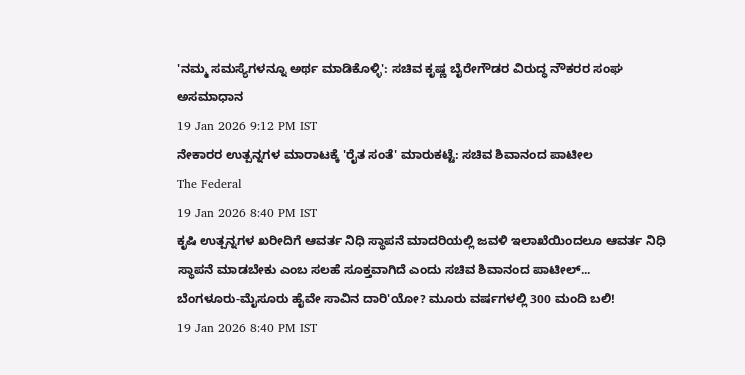'ನಮ್ಮ ಸಮಸ್ಯೆಗಳನ್ನೂ ಅರ್ಥ ಮಾಡಿಕೊಳ್ಳಿ': ಸಚಿವ ಕೃಷ್ಣ ಬೈರೇಗೌಡರ ವಿರುದ್ಧ ನೌಕರರ ಸಂಘ ಅಸಮಾಧಾನ
19 Jan 2026 9:12 PM IST
ನೇಕಾರರ ಉತ್ಪನ್ನಗಳ ಮಾರಾಟಕ್ಕೆ 'ರೈತ ಸಂತೆ' ಮಾರುಕಟ್ಟೆ: ಸಚಿವ ಶಿವಾನಂದ ಪಾಟೀಲ
The Federal
19 Jan 2026 8:40 PM IST
ಕೃಷಿ ಉತ್ಪನ್ನಗಳ ಖರೀದಿಗೆ ಆವರ್ತ ನಿಧಿ ಸ್ಥಾಪನೆ ಮಾದರಿಯಲ್ಲಿ ಜವಳಿ ಇಲಾಖೆಯಿಂದಲೂ ಆವರ್ತ ನಿಧಿ ಸ್ಥಾಪನೆ ಮಾಡಬೇಕು ಎಂಬ ಸಲಹೆ ಸೂಕ್ತವಾಗಿದೆ ಎಂದು ಸಚಿವ ಶಿವಾನಂದ ಪಾಟೀಲ್...
ಬೆಂಗಳೂರು-ಮೈಸೂರು ಹೈವೇ ಸಾವಿನ ದಾರಿ'ಯೋ? ಮೂರು ವರ್ಷಗಳಲ್ಲಿ 300 ಮಂದಿ ಬಲಿ!
19 Jan 2026 8:40 PM IST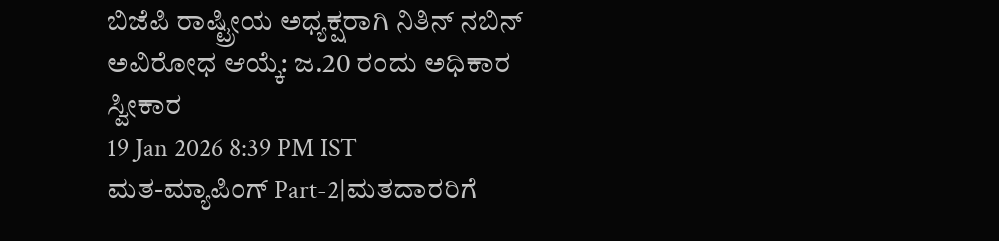ಬಿಜೆಪಿ ರಾಷ್ಟ್ರೀಯ ಅಧ್ಯಕ್ಷರಾಗಿ ನಿತಿನ್ ನಬಿನ್ ಅವಿರೋಧ ಆಯ್ಕೆ: ಜ.20 ರಂದು ಅಧಿಕಾರ ಸ್ವೀಕಾರ
19 Jan 2026 8:39 PM IST
ಮತ-ಮ್ಯಾಪಿಂಗ್ Part-2|ಮತದಾರರಿಗೆ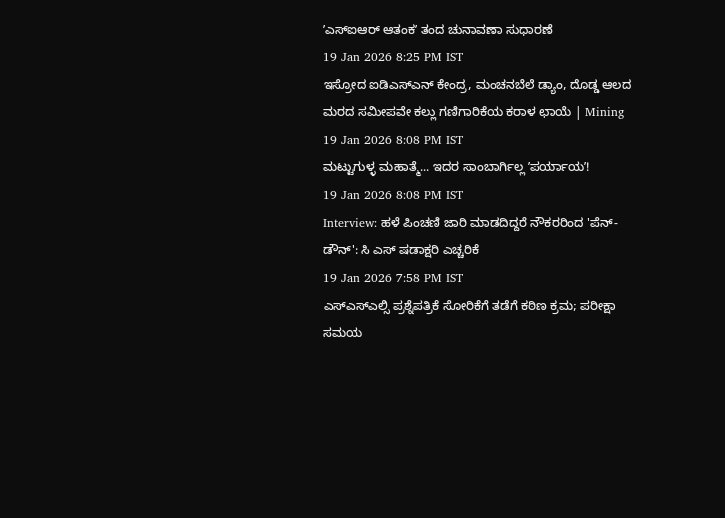ʼಎಸ್ಐಆರ್ ಆತಂಕʼ ತಂದ ಚುನಾವಣಾ ಸುಧಾರಣೆ
19 Jan 2026 8:25 PM IST
ಇಸ್ರೋದ ಐಡಿಎಸ್ಎನ್ ಕೇಂದ್ರ, ಮಂಚನಬೆಲೆ ಡ್ಯಾಂ, ದೊಡ್ಡ ಆಲದ ಮರದ ಸಮೀಪವೇ ಕಲ್ಲು ಗಣಿಗಾರಿಕೆಯ ಕರಾಳ ಛಾಯೆ | Mining
19 Jan 2026 8:08 PM IST
ಮಟ್ಟುಗುಳ್ಳ ಮಹಾತ್ಮೆ... ಇದರ ಸಾಂಬಾರ್ಗಿಲ್ಲ ʼಪರ್ಯಾಯʼ!
19 Jan 2026 8:08 PM IST
Interview: ಹಳೆ ಪಿಂಚಣಿ ಜಾರಿ ಮಾಡದಿದ್ದರೆ ನೌಕರರಿಂದ 'ಪೆನ್- ಡೌನ್': ಸಿ ಎಸ್ ಷಡಾಕ್ಷರಿ ಎಚ್ಚರಿಕೆ
19 Jan 2026 7:58 PM IST
ಎಸ್ಎಸ್ಎಲ್ಸಿ ಪ್ರಶ್ನೆಪತ್ರಿಕೆ ಸೋರಿಕೆಗೆ ತಡೆಗೆ ಕಠಿಣ ಕ್ರಮ; ಪರೀಕ್ಷಾ ಸಮಯ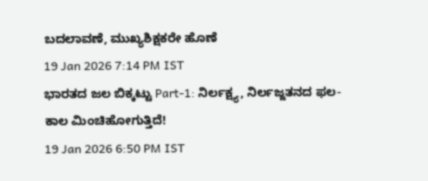ಬದಲಾವಣೆ, ಮುಖ್ಯಶಿಕ್ಷಕರೇ ಹೊಣೆ
19 Jan 2026 7:14 PM IST
ಭಾರತದ ಜಲ ಬಿಕ್ಕಟ್ಟು Part-1: ನಿರ್ಲಕ್ಷ್ಯ, ನಿರ್ಲಜ್ಜತನದ ಫಲ- ಕಾಲ ಮಿಂಚಿಹೋಗುತ್ತಿದೆ!
19 Jan 2026 6:50 PM IST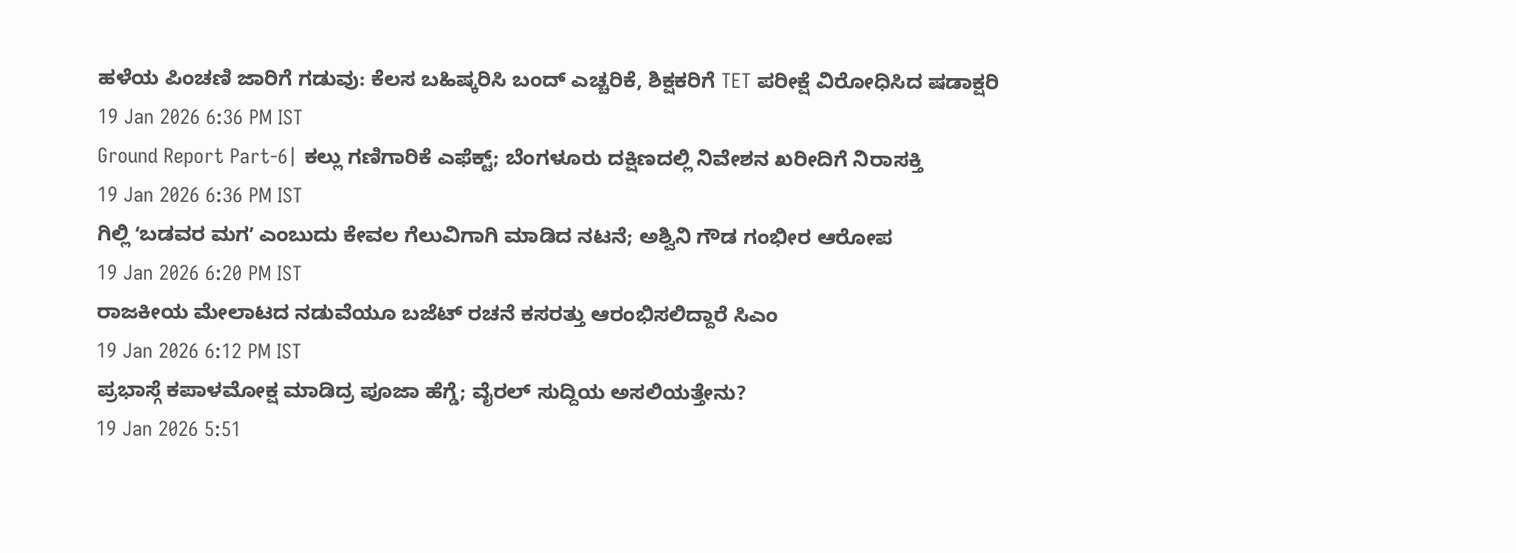ಹಳೆಯ ಪಿಂಚಣಿ ಜಾರಿಗೆ ಗಡುವು: ಕೆಲಸ ಬಹಿಷ್ಕರಿಸಿ ಬಂದ್ ಎಚ್ಚರಿಕೆ, ಶಿಕ್ಷಕರಿಗೆ TET ಪರೀಕ್ಷೆ ವಿರೋಧಿಸಿದ ಷಡಾಕ್ಷರಿ
19 Jan 2026 6:36 PM IST
Ground Report Part-6| ಕಲ್ಲು ಗಣಿಗಾರಿಕೆ ಎಫೆಕ್ಟ್; ಬೆಂಗಳೂರು ದಕ್ಷಿಣದಲ್ಲಿ ನಿವೇಶನ ಖರೀದಿಗೆ ನಿರಾಸಕ್ತಿ
19 Jan 2026 6:36 PM IST
ಗಿಲ್ಲಿ ʻಬಡವರ ಮಗʼ ಎಂಬುದು ಕೇವಲ ಗೆಲುವಿಗಾಗಿ ಮಾಡಿದ ನಟನೆ; ಅಶ್ವಿನಿ ಗೌಡ ಗಂಭೀರ ಆರೋಪ
19 Jan 2026 6:20 PM IST
ರಾಜಕೀಯ ಮೇಲಾಟದ ನಡುವೆಯೂ ಬಜೆಟ್ ರಚನೆ ಕಸರತ್ತು ಆರಂಭಿಸಲಿದ್ದಾರೆ ಸಿಎಂ
19 Jan 2026 6:12 PM IST
ಪ್ರಭಾಸ್ಗೆ ಕಪಾಳಮೋಕ್ಷ ಮಾಡಿದ್ರ ಪೂಜಾ ಹೆಗ್ಡೆ; ವೈರಲ್ ಸುದ್ದಿಯ ಅಸಲಿಯತ್ತೇನು?
19 Jan 2026 5:51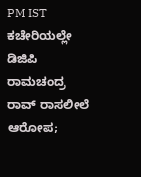PM IST
ಕಚೇರಿಯಲ್ಲೇ ಡಿಜಿಪಿ ರಾಮಚಂದ್ರ ರಾವ್ ರಾಸಲೀಲೆ ಆರೋಪ;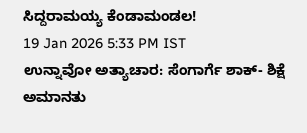ಸಿದ್ದರಾಮಯ್ಯ ಕೆಂಡಾಮಂಡಲ!
19 Jan 2026 5:33 PM IST
ಉನ್ನಾವೋ ಅತ್ಯಾಚಾರ: ಸೆಂಗಾರ್ಗೆ ಶಾಕ್- ಶಿಕ್ಷೆ ಅಮಾನತು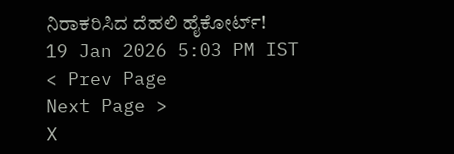ನಿರಾಕರಿಸಿದ ದೆಹಲಿ ಹೈಕೋರ್ಟ್!
19 Jan 2026 5:03 PM IST
< Prev Page
Next Page >
X